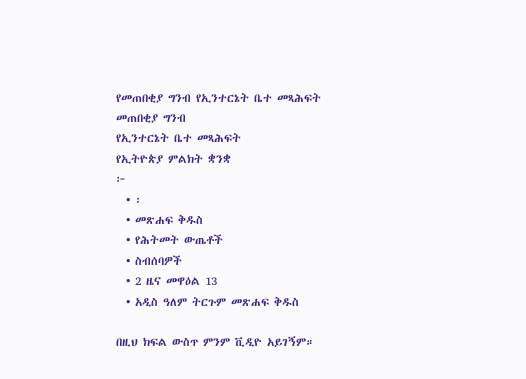የመጠበቂያ ግንብ የኢንተርኔት ቤተ መጻሕፍት
መጠበቂያ ግንብ
የኢንተርኔት ቤተ መጻሕፍት
የኢትዮጵያ ምልክት ቋንቋ
፦
  • ፡
  • መጽሐፍ ቅዱስ
  • የሕትመት ውጤቶች
  • ስብሰባዎች
  • 2 ዜና መዋዕል 13
  • አዲስ ዓለም ትርጉም መጽሐፍ ቅዱስ

በዚህ ክፍል ውስጥ ምንም ቪዲዮ አይገኝም።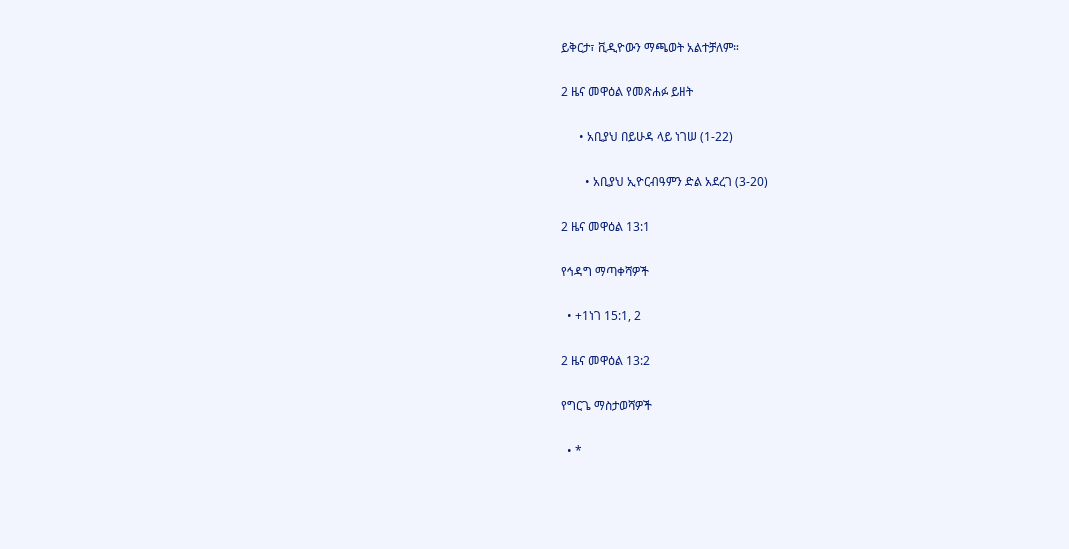ይቅርታ፣ ቪዲዮውን ማጫወት አልተቻለም።

2 ዜና መዋዕል የመጽሐፉ ይዘት

      • አቢያህ በይሁዳ ላይ ነገሠ (1-22)

        • አቢያህ ኢዮርብዓምን ድል አደረገ (3-20)

2 ዜና መዋዕል 13:1

የኅዳግ ማጣቀሻዎች

  • +1ነገ 15:1, 2

2 ዜና መዋዕል 13:2

የግርጌ ማስታወሻዎች

  • *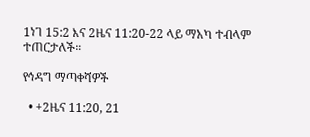1ነገ 15:2 እና 2ዜና 11:20-22 ላይ ማአካ ተብላም ተጠርታለች።

የኅዳግ ማጣቀሻዎች

  • +2ዜና 11:20, 21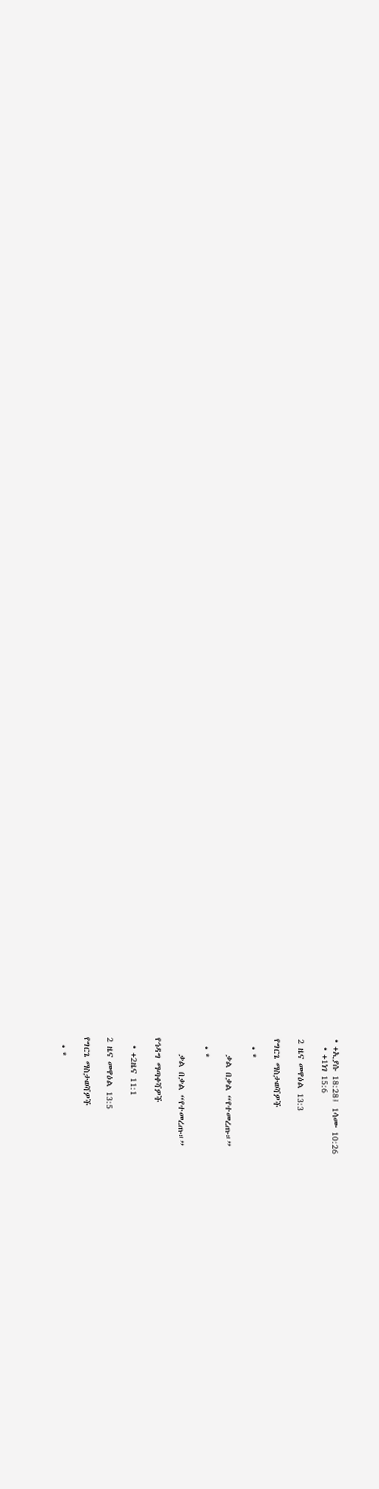• +ኢያሱ 18:28፤ 1ሳሙ 10:26
  • +1ነገ 15:6

2 ዜና መዋዕል 13:3

የግርጌ ማስታወሻዎች

  • *

    ቃል በቃል “የተመረጡ።”

  • *

    ቃል በቃል “የተመረጡ።”

የኅዳግ ማጣቀሻዎች

  • +2ዜና 11:1

2 ዜና መዋዕል 13:5

የግርጌ ማስታወሻዎች

  • *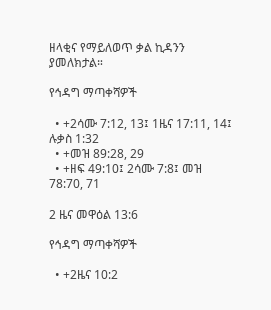ዘላቂና የማይለወጥ ቃል ኪዳንን ያመለክታል።

የኅዳግ ማጣቀሻዎች

  • +2ሳሙ 7:12, 13፤ 1ዜና 17:11, 14፤ ሉቃስ 1:32
  • +መዝ 89:28, 29
  • +ዘፍ 49:10፤ 2ሳሙ 7:8፤ መዝ 78:70, 71

2 ዜና መዋዕል 13:6

የኅዳግ ማጣቀሻዎች

  • +2ዜና 10:2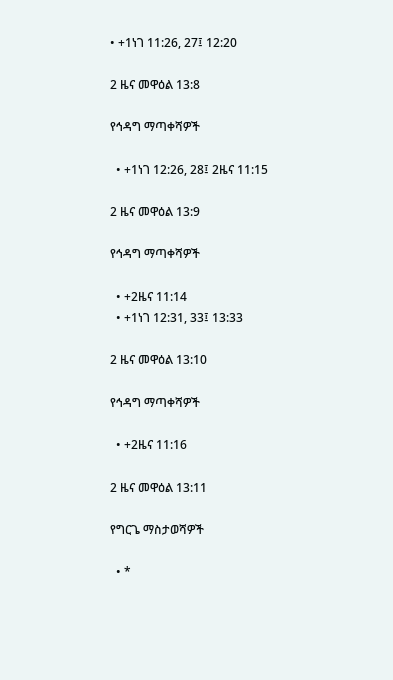• +1ነገ 11:26, 27፤ 12:20

2 ዜና መዋዕል 13:8

የኅዳግ ማጣቀሻዎች

  • +1ነገ 12:26, 28፤ 2ዜና 11:15

2 ዜና መዋዕል 13:9

የኅዳግ ማጣቀሻዎች

  • +2ዜና 11:14
  • +1ነገ 12:31, 33፤ 13:33

2 ዜና መዋዕል 13:10

የኅዳግ ማጣቀሻዎች

  • +2ዜና 11:16

2 ዜና መዋዕል 13:11

የግርጌ ማስታወሻዎች

  • *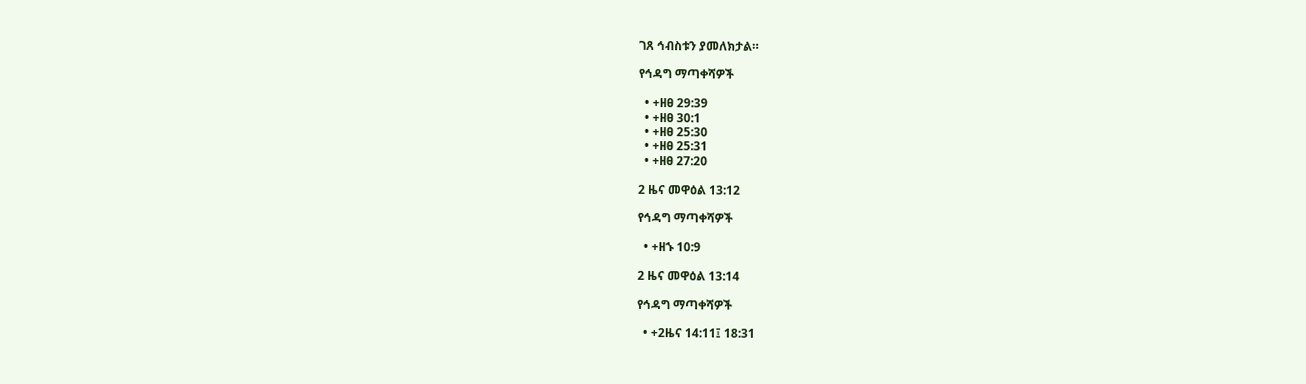ገጸ ኅብስቱን ያመለክታል።

የኅዳግ ማጣቀሻዎች

  • +ዘፀ 29:39
  • +ዘፀ 30:1
  • +ዘፀ 25:30
  • +ዘፀ 25:31
  • +ዘፀ 27:20

2 ዜና መዋዕል 13:12

የኅዳግ ማጣቀሻዎች

  • +ዘኁ 10:9

2 ዜና መዋዕል 13:14

የኅዳግ ማጣቀሻዎች

  • +2ዜና 14:11፤ 18:31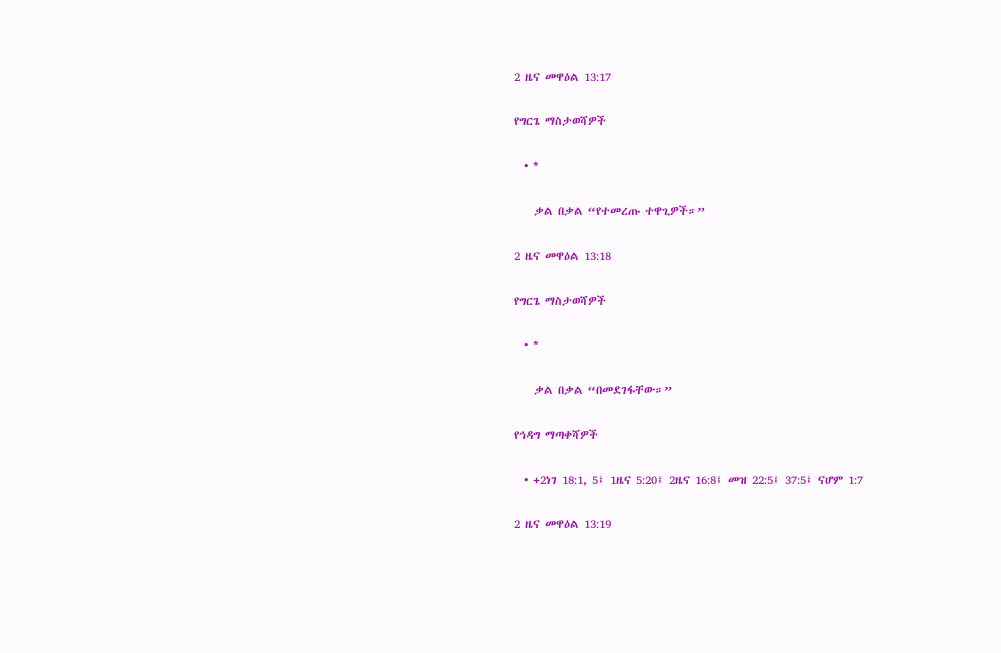2 ዜና መዋዕል 13:17

የግርጌ ማስታወሻዎች

  • *

    ቃል በቃል “የተመረጡ ተዋጊዎች።”

2 ዜና መዋዕል 13:18

የግርጌ ማስታወሻዎች

  • *

    ቃል በቃል “በመደገፋቸው።”

የኅዳግ ማጣቀሻዎች

  • +2ነገ 18:1, 5፤ 1ዜና 5:20፤ 2ዜና 16:8፤ መዝ 22:5፤ 37:5፤ ናሆም 1:7

2 ዜና መዋዕል 13:19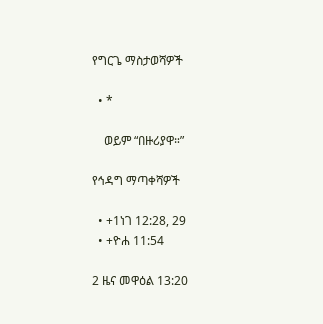የግርጌ ማስታወሻዎች

  • *

    ወይም “በዙሪያዋ።”

የኅዳግ ማጣቀሻዎች

  • +1ነገ 12:28, 29
  • +ዮሐ 11:54

2 ዜና መዋዕል 13:20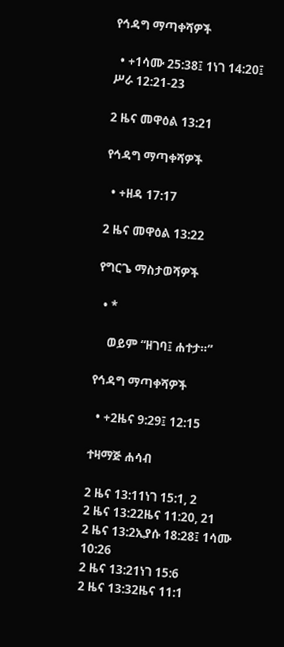የኅዳግ ማጣቀሻዎች

  • +1ሳሙ 25:38፤ 1ነገ 14:20፤ ሥራ 12:21-23

2 ዜና መዋዕል 13:21

የኅዳግ ማጣቀሻዎች

  • +ዘዳ 17:17

2 ዜና መዋዕል 13:22

የግርጌ ማስታወሻዎች

  • *

    ወይም “ዘገባ፤ ሐተታ።”

የኅዳግ ማጣቀሻዎች

  • +2ዜና 9:29፤ 12:15

ተዛማጅ ሐሳብ

2 ዜና 13:11ነገ 15:1, 2
2 ዜና 13:22ዜና 11:20, 21
2 ዜና 13:2ኢያሱ 18:28፤ 1ሳሙ 10:26
2 ዜና 13:21ነገ 15:6
2 ዜና 13:32ዜና 11:1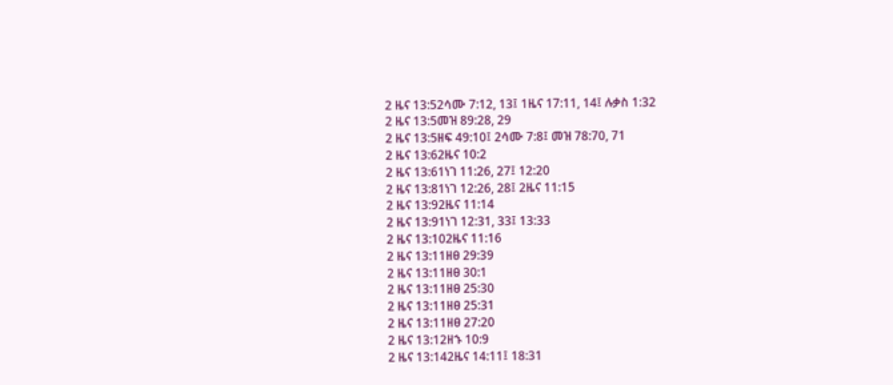2 ዜና 13:52ሳሙ 7:12, 13፤ 1ዜና 17:11, 14፤ ሉቃስ 1:32
2 ዜና 13:5መዝ 89:28, 29
2 ዜና 13:5ዘፍ 49:10፤ 2ሳሙ 7:8፤ መዝ 78:70, 71
2 ዜና 13:62ዜና 10:2
2 ዜና 13:61ነገ 11:26, 27፤ 12:20
2 ዜና 13:81ነገ 12:26, 28፤ 2ዜና 11:15
2 ዜና 13:92ዜና 11:14
2 ዜና 13:91ነገ 12:31, 33፤ 13:33
2 ዜና 13:102ዜና 11:16
2 ዜና 13:11ዘፀ 29:39
2 ዜና 13:11ዘፀ 30:1
2 ዜና 13:11ዘፀ 25:30
2 ዜና 13:11ዘፀ 25:31
2 ዜና 13:11ዘፀ 27:20
2 ዜና 13:12ዘኁ 10:9
2 ዜና 13:142ዜና 14:11፤ 18:31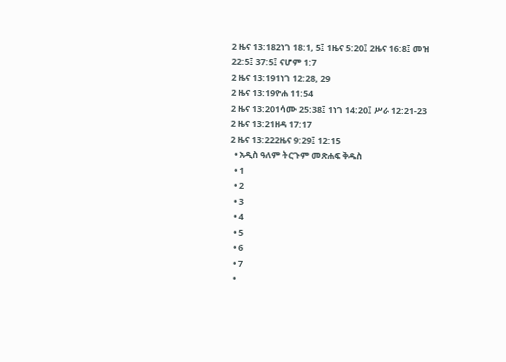2 ዜና 13:182ነገ 18:1, 5፤ 1ዜና 5:20፤ 2ዜና 16:8፤ መዝ 22:5፤ 37:5፤ ናሆም 1:7
2 ዜና 13:191ነገ 12:28, 29
2 ዜና 13:19ዮሐ 11:54
2 ዜና 13:201ሳሙ 25:38፤ 1ነገ 14:20፤ ሥራ 12:21-23
2 ዜና 13:21ዘዳ 17:17
2 ዜና 13:222ዜና 9:29፤ 12:15
  • አዲስ ዓለም ትርጉም መጽሐፍ ቅዱስ
  • 1
  • 2
  • 3
  • 4
  • 5
  • 6
  • 7
  •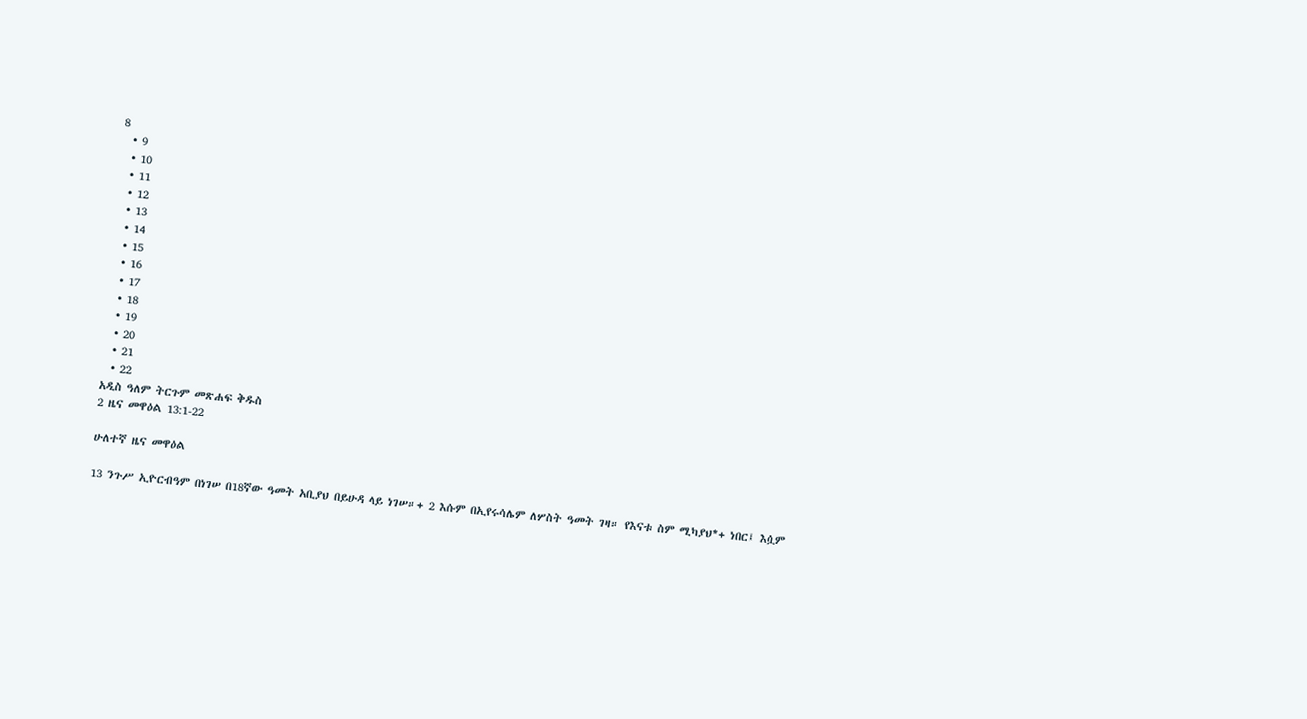8
  • 9
  • 10
  • 11
  • 12
  • 13
  • 14
  • 15
  • 16
  • 17
  • 18
  • 19
  • 20
  • 21
  • 22
አዲስ ዓለም ትርጉም መጽሐፍ ቅዱስ
2 ዜና መዋዕል 13:1-22

ሁለተኛ ዜና መዋዕል

13 ንጉሥ ኢዮርብዓም በነገሠ በ18ኛው ዓመት አቢያህ በይሁዳ ላይ ነገሠ።+ 2 እሱም በኢየሩሳሌም ለሦስት ዓመት ገዛ። የእናቱ ስም ሚካያህ*+ ነበር፤ እሷም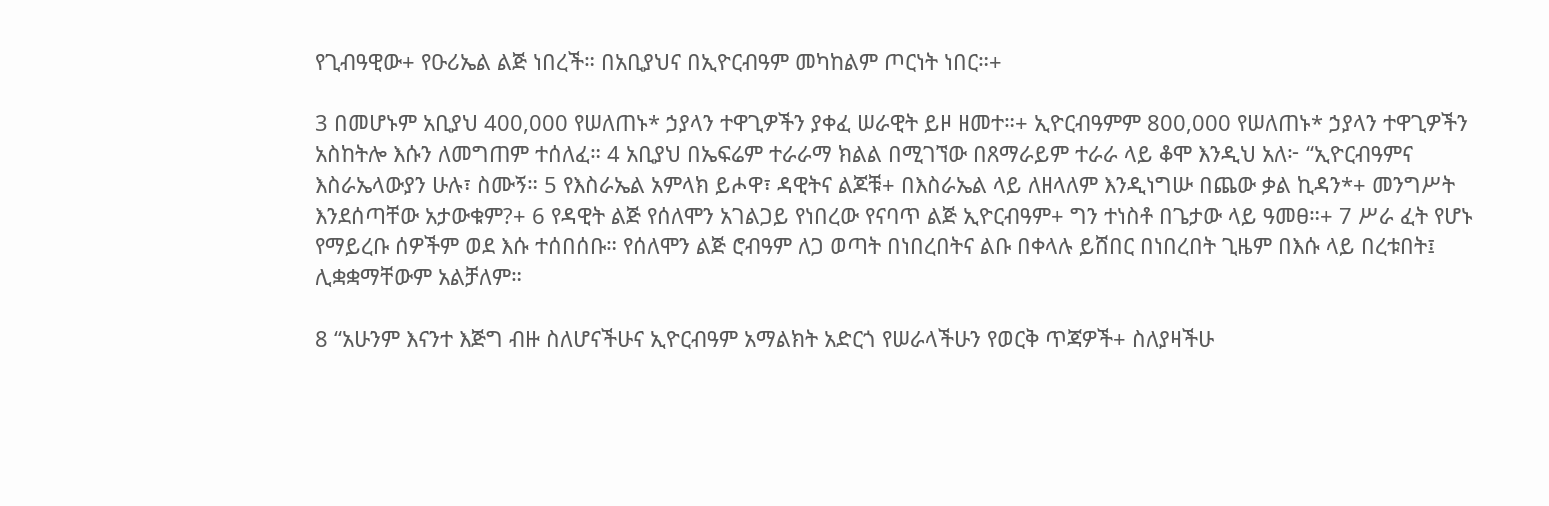የጊብዓዊው+ የዑሪኤል ልጅ ነበረች። በአቢያህና በኢዮርብዓም መካከልም ጦርነት ነበር።+

3 በመሆኑም አቢያህ 400,000 የሠለጠኑ* ኃያላን ተዋጊዎችን ያቀፈ ሠራዊት ይዞ ዘመተ።+ ኢዮርብዓምም 800,000 የሠለጠኑ* ኃያላን ተዋጊዎችን አስከትሎ እሱን ለመግጠም ተሰለፈ። 4 አቢያህ በኤፍሬም ተራራማ ክልል በሚገኘው በጸማራይም ተራራ ላይ ቆሞ እንዲህ አለ፦ “ኢዮርብዓምና እስራኤላውያን ሁሉ፣ ስሙኝ። 5 የእስራኤል አምላክ ይሖዋ፣ ዳዊትና ልጆቹ+ በእስራኤል ላይ ለዘላለም እንዲነግሡ በጨው ቃል ኪዳን*+ መንግሥት እንደሰጣቸው አታውቁም?+ 6 የዳዊት ልጅ የሰለሞን አገልጋይ የነበረው የናባጥ ልጅ ኢዮርብዓም+ ግን ተነስቶ በጌታው ላይ ዓመፀ።+ 7 ሥራ ፈት የሆኑ የማይረቡ ሰዎችም ወደ እሱ ተሰበሰቡ። የሰለሞን ልጅ ሮብዓም ለጋ ወጣት በነበረበትና ልቡ በቀላሉ ይሸበር በነበረበት ጊዜም በእሱ ላይ በረቱበት፤ ሊቋቋማቸውም አልቻለም።

8 “አሁንም እናንተ እጅግ ብዙ ስለሆናችሁና ኢዮርብዓም አማልክት አድርጎ የሠራላችሁን የወርቅ ጥጃዎች+ ስለያዛችሁ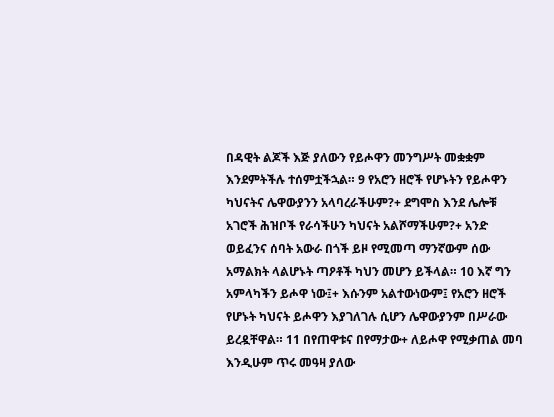በዳዊት ልጆች እጅ ያለውን የይሖዋን መንግሥት መቋቋም እንደምትችሉ ተሰምቷችኋል። 9 የአሮን ዘሮች የሆኑትን የይሖዋን ካህናትና ሌዋውያንን አላባረራችሁም?+ ደግሞስ እንደ ሌሎቹ አገሮች ሕዝቦች የራሳችሁን ካህናት አልሾማችሁም?+ አንድ ወይፈንና ሰባት አውራ በጎች ይዞ የሚመጣ ማንኛውም ሰው አማልክት ላልሆኑት ጣዖቶች ካህን መሆን ይችላል። 10 እኛ ግን አምላካችን ይሖዋ ነው፤+ እሱንም አልተውነውም፤ የአሮን ዘሮች የሆኑት ካህናት ይሖዋን እያገለገሉ ሲሆን ሌዋውያንም በሥራው ይረዷቸዋል። 11 በየጠዋቱና በየማታው+ ለይሖዋ የሚቃጠል መባ እንዲሁም ጥሩ መዓዛ ያለው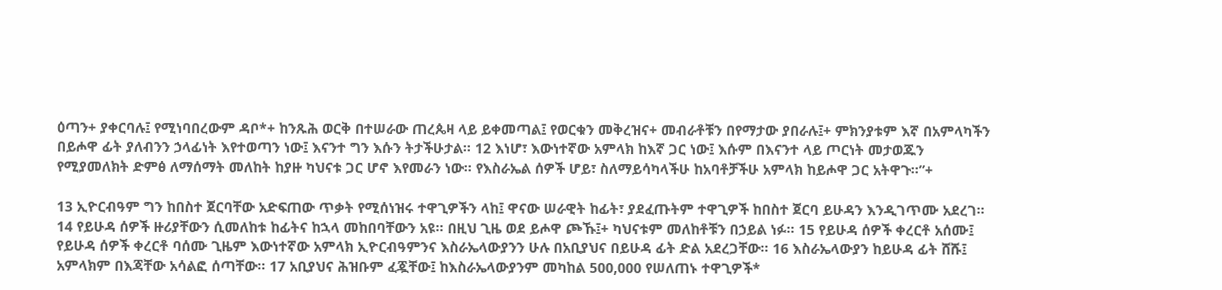ዕጣን+ ያቀርባሉ፤ የሚነባበረውም ዳቦ*+ ከንጹሕ ወርቅ በተሠራው ጠረጴዛ ላይ ይቀመጣል፤ የወርቁን መቅረዝና+ መብራቶቹን በየማታው ያበራሉ፤+ ምክንያቱም እኛ በአምላካችን በይሖዋ ፊት ያለብንን ኃላፊነት እየተወጣን ነው፤ እናንተ ግን እሱን ትታችሁታል። 12 እነሆ፣ እውነተኛው አምላክ ከእኛ ጋር ነው፤ እሱም በእናንተ ላይ ጦርነት መታወጁን የሚያመለክት ድምፅ ለማሰማት መለከት ከያዙ ካህናቱ ጋር ሆኖ እየመራን ነው። የእስራኤል ሰዎች ሆይ፣ ስለማይሳካላችሁ ከአባቶቻችሁ አምላክ ከይሖዋ ጋር አትዋጉ።”+

13 ኢዮርብዓም ግን ከበስተ ጀርባቸው አድፍጠው ጥቃት የሚሰነዝሩ ተዋጊዎችን ላከ፤ ዋናው ሠራዊት ከፊት፣ ያደፈጡትም ተዋጊዎች ከበስተ ጀርባ ይሁዳን እንዲገጥሙ አደረገ። 14 የይሁዳ ሰዎች ዙሪያቸውን ሲመለከቱ ከፊትና ከኋላ መከበባቸውን አዩ። በዚህ ጊዜ ወደ ይሖዋ ጮኹ፤+ ካህናቱም መለከቶቹን በኃይል ነፉ። 15 የይሁዳ ሰዎች ቀረርቶ አሰሙ፤ የይሁዳ ሰዎች ቀረርቶ ባሰሙ ጊዜም እውነተኛው አምላክ ኢዮርብዓምንና እስራኤላውያንን ሁሉ በአቢያህና በይሁዳ ፊት ድል አደረጋቸው። 16 እስራኤላውያን ከይሁዳ ፊት ሸሹ፤ አምላክም በእጃቸው አሳልፎ ሰጣቸው። 17 አቢያህና ሕዝቡም ፈጇቸው፤ ከእስራኤላውያንም መካከል 500,000 የሠለጠኑ ተዋጊዎች*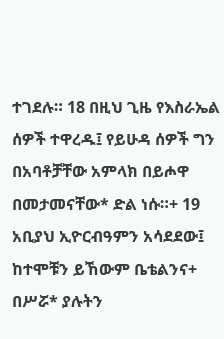ተገደሉ። 18 በዚህ ጊዜ የእስራኤል ሰዎች ተዋረዱ፤ የይሁዳ ሰዎች ግን በአባቶቻቸው አምላክ በይሖዋ በመታመናቸው* ድል ነሱ።+ 19 አቢያህ ኢዮርብዓምን አሳደደው፤ ከተሞቹን ይኸውም ቤቴልንና+ በሥሯ* ያሉትን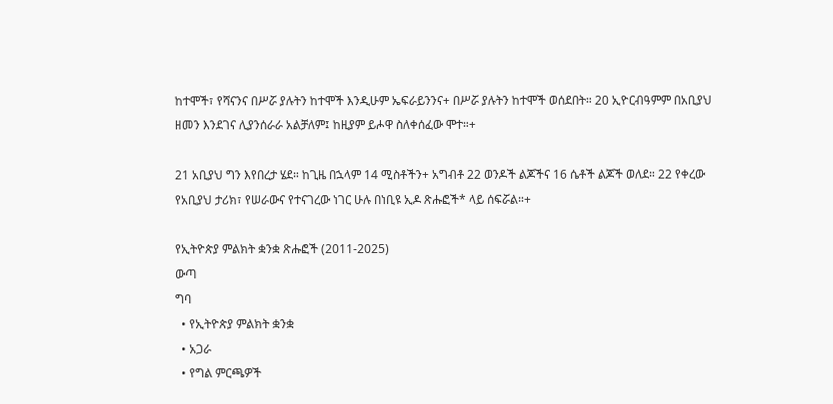ከተሞች፣ የሻናንና በሥሯ ያሉትን ከተሞች እንዲሁም ኤፍራይንንና+ በሥሯ ያሉትን ከተሞች ወሰደበት። 20 ኢዮርብዓምም በአቢያህ ዘመን እንደገና ሊያንሰራራ አልቻለም፤ ከዚያም ይሖዋ ስለቀሰፈው ሞተ።+

21 አቢያህ ግን እየበረታ ሄደ። ከጊዜ በኋላም 14 ሚስቶችን+ አግብቶ 22 ወንዶች ልጆችና 16 ሴቶች ልጆች ወለደ። 22 የቀረው የአቢያህ ታሪክ፣ የሠራውና የተናገረው ነገር ሁሉ በነቢዩ ኢዶ ጽሑፎች* ላይ ሰፍሯል።+

የኢትዮጵያ ምልክት ቋንቋ ጽሑፎች (2011-2025)
ውጣ
ግባ
  • የኢትዮጵያ ምልክት ቋንቋ
  • አጋራ
  • የግል ምርጫዎች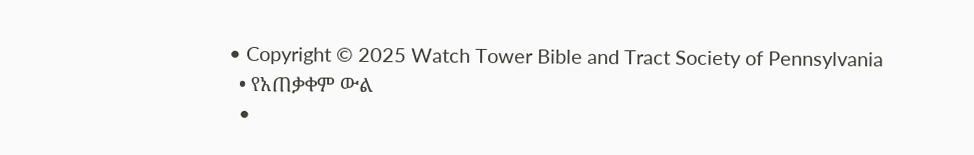• Copyright © 2025 Watch Tower Bible and Tract Society of Pennsylvania
  • የአጠቃቀም ውል
  •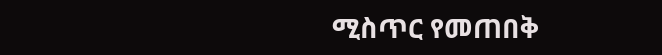ሚስጥር የመጠበቅ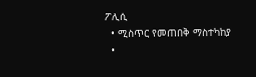ፖሊሲ
  • ሚስጥር የመጠበቅ ማስተካከያ
  •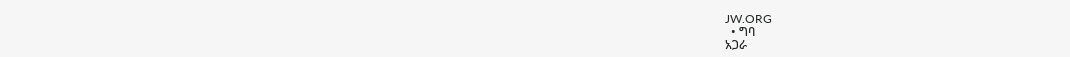JW.ORG
  • ግባ
አጋራ